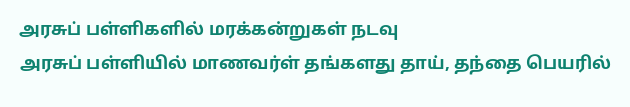அரசுப் பள்ளிகளில் மரக்கன்றுகள் நடவு
அரசுப் பள்ளியில் மாணவர்ள் தங்களது தாய், தந்தை பெயரில்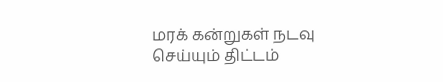மரக் கன்றுகள் நடவு செய்யும் திட்டம்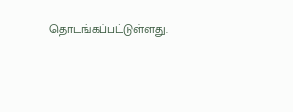தொடங்கப்பட்டுள்ளது.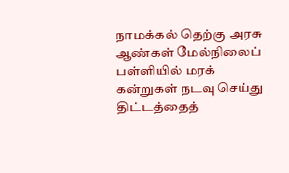நாமக்கல் தெற்கு அரசு ஆண்கள் மேல்நிலைப் பள்ளியில் மரக் கன்றுகள் நடவு செய்து திட்டத்தைத்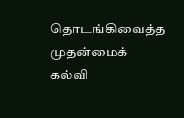தொடங்கிவைத்த முதன்மைக் கல்வி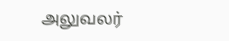அலுவலர்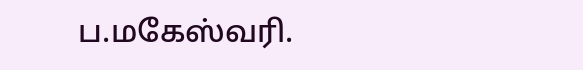ப.மகேஸ்வரி.